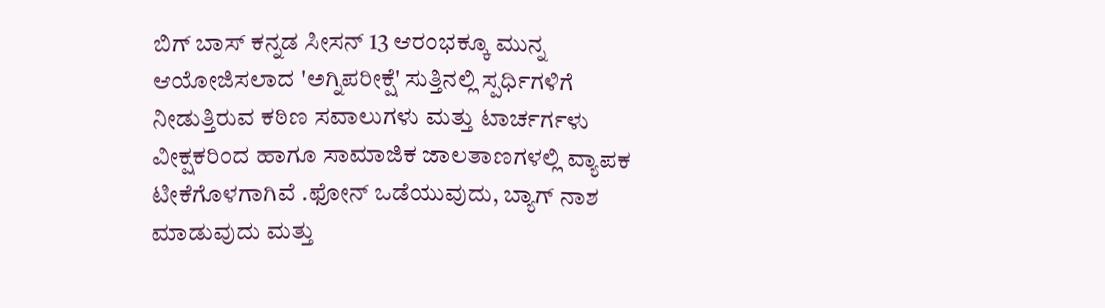ಬಿಗ್ ಬಾಸ್ ಕನ್ನಡ ಸೀಸನ್ 13 ಆರಂಭಕ್ಕೂ ಮುನ್ನ ಆಯೋಜಿಸಲಾದ 'ಅಗ್ನಿಪರೀಕ್ಷೆ' ಸುತ್ತಿನಲ್ಲಿ ಸ್ಪರ್ಧಿಗಳಿಗೆ ನೀಡುತ್ತಿರುವ ಕಠಿಣ ಸವಾಲುಗಳು ಮತ್ತು ಟಾರ್ಚರ್ಗಳು ವೀಕ್ಷಕರಿಂದ ಹಾಗೂ ಸಾಮಾಜಿಕ ಜಾಲತಾಣಗಳಲ್ಲಿ ವ್ಯಾಪಕ ಟೀಕೆಗೊಳಗಾಗಿವೆ .ಫೋನ್ ಒಡೆಯುವುದು, ಬ್ಯಾಗ್ ನಾಶ ಮಾಡುವುದು ಮತ್ತು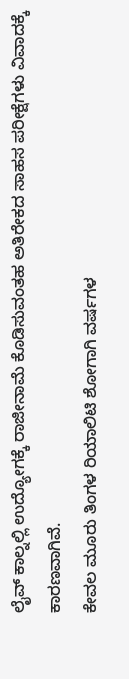ಲೈವ್ ಕಾಲ್ನಲ್ಲಿ ಉದ್ಯೋಗಕ್ಕೆ ರಾಜೀನಾಮೆ ಕೊಡಿಸುವಂತಹ ಅತಿರೇಕದ ಸಾಹಸ ಪರೀಕ್ಷೆಗಳು ವಿವಾದಕ್ಕೆ ಕಾರಣವಾಗಿವೆ.
ಕೇವಲ ಮೂರು ತಿಂಗಳ ರಿಯಾಲಿಟಿ ಶೋಗಾಗಿ ವರ್ಷಗಳ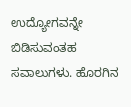ಉದ್ಯೋಗವನ್ನೇ ಬಿಡಿಸುವಂತಹ ಸವಾಲುಗಳು. ಹೊರಗಿನ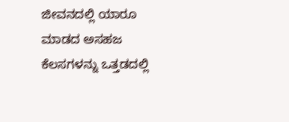ಜೀವನದಲ್ಲಿ ಯಾರೂ ಮಾಡದ ಅಸಹಜ ಕೆಲಸಗಳನ್ನು ಒತ್ತಡದಲ್ಲಿ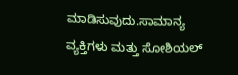ಮಾಡಿಸುವುದು.ಸಾಮಾನ್ಯ ವ್ಯಕ್ತಿಗಳು ಮತ್ತು ಸೋಶಿಯಲ್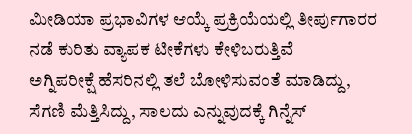ಮೀಡಿಯಾ ಪ್ರಭಾವಿಗಳ ಆಯ್ಕೆ ಪ್ರಕ್ರಿಯೆಯಲ್ಲಿ ತೀರ್ಪುಗಾರರ ನಡೆ ಕುರಿತು ವ್ಯಾಪಕ ಟೀಕೆಗಳು ಕೇಳಿಬರುತ್ತಿವೆ
ಅಗ್ನಿಪರೀಕ್ಷೆ ಹೆಸರಿನಲ್ಲಿ ತಲೆ ಬೋಳಿಸುವಂತೆ ಮಾಡಿದ್ದು, ಸೆಗಣಿ ಮೆತ್ತಿಸಿದ್ದು, ಸಾಲದು ಎನ್ನುವುದಕ್ಕೆ ಗಿನ್ನೆಸ್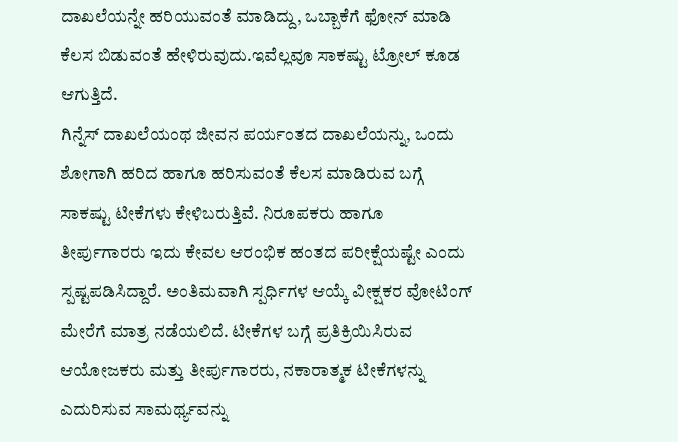ದಾಖಲೆಯನ್ನೇ ಹರಿಯುವಂತೆ ಮಾಡಿದ್ದು, ಒಬ್ಬಾಕೆಗೆ ಫೋನ್ ಮಾಡಿ ಕೆಲಸ ಬಿಡುವಂತೆ ಹೇಳಿರುವುದು.ಇವೆಲ್ಲವೂ ಸಾಕಷ್ಟು ಟ್ರೋಲ್ ಕೂಡ ಆಗುತ್ತಿದೆ.
ಗಿನ್ನೆಸ್ ದಾಖಲೆಯಂಥ ಜೀವನ ಪರ್ಯಂತದ ದಾಖಲೆಯನ್ನು, ಒಂದು ಶೋಗಾಗಿ ಹರಿದ ಹಾಗೂ ಹರಿಸುವಂತೆ ಕೆಲಸ ಮಾಡಿರುವ ಬಗ್ಗೆ ಸಾಕಷ್ಟು ಟೀಕೆಗಳು ಕೇಳಿಬರುತ್ತಿವೆ. ನಿರೂಪಕರು ಹಾಗೂ ತೀರ್ಪುಗಾರರು ಇದು ಕೇವಲ ಆರಂಭಿಕ ಹಂತದ ಪರೀಕ್ಷೆಯಷ್ಟೇ ಎಂದು ಸ್ಪಷ್ಟಪಡಿಸಿದ್ದಾರೆ. ಅಂತಿಮವಾಗಿ ಸ್ಪರ್ಧಿಗಳ ಆಯ್ಕೆ ವೀಕ್ಷಕರ ವೋಟಿಂಗ್ ಮೇರೆಗೆ ಮಾತ್ರ ನಡೆಯಲಿದೆ. ಟೀಕೆಗಳ ಬಗ್ಗೆ ಪ್ರತಿಕ್ರಿಯಿಸಿರುವ ಆಯೋಜಕರು ಮತ್ತು ತೀರ್ಪುಗಾರರು, ನಕಾರಾತ್ಮಕ ಟೀಕೆಗಳನ್ನು ಎದುರಿಸುವ ಸಾಮರ್ಥ್ಯವನ್ನು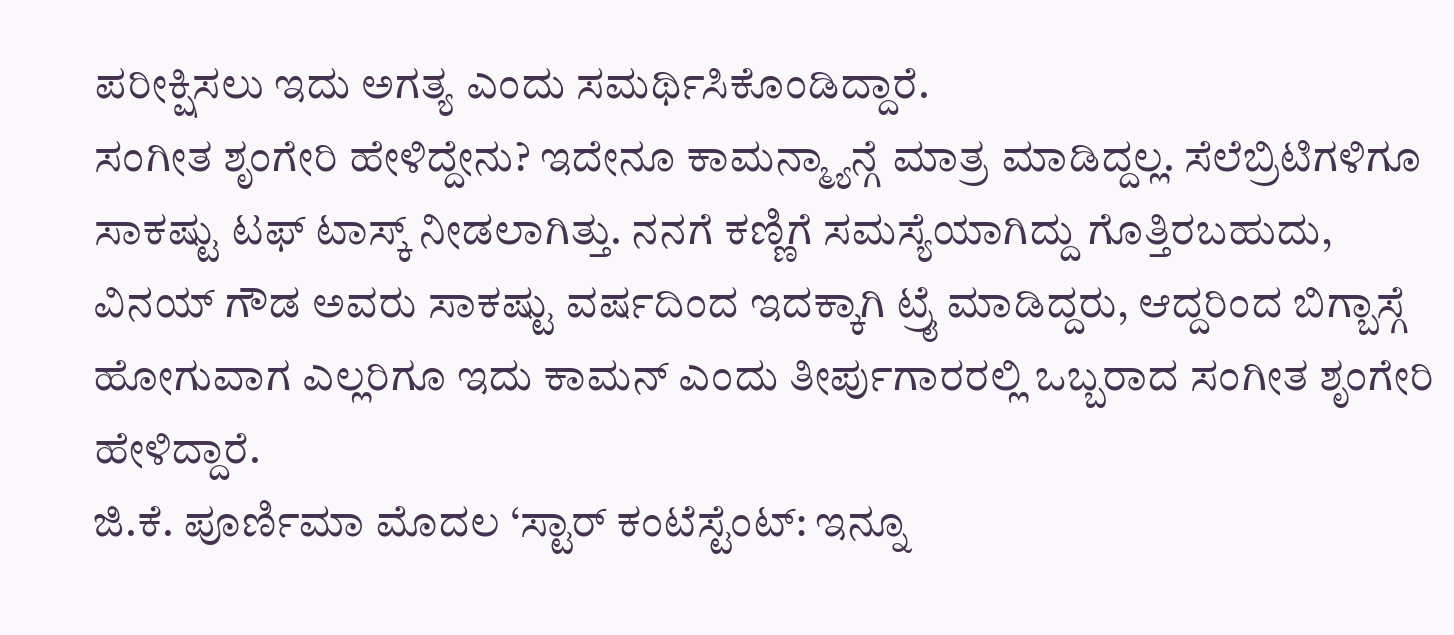ಪರೀಕ್ಷಿಸಲು ಇದು ಅಗತ್ಯ ಎಂದು ಸಮರ್ಥಿಸಿಕೊಂಡಿದ್ದಾರೆ.
ಸಂಗೀತ ಶೃಂಗೇರಿ ಹೇಳಿದ್ದೇನು? ಇದೇನೂ ಕಾಮನ್ಮ್ಯಾನ್ಗೆ ಮಾತ್ರ ಮಾಡಿದ್ದಲ್ಲ. ಸೆಲೆಬ್ರಿಟಿಗಳಿಗೂ ಸಾಕಷ್ಟು ಟಫ್ ಟಾಸ್ಕ್ ನೀಡಲಾಗಿತ್ತು. ನನಗೆ ಕಣ್ಣಿಗೆ ಸಮಸ್ಯೆಯಾಗಿದ್ದು ಗೊತ್ತಿರಬಹುದು, ವಿನಯ್ ಗೌಡ ಅವರು ಸಾಕಷ್ಟು ವರ್ಷದಿಂದ ಇದಕ್ಕಾಗಿ ಟ್ರೈ ಮಾಡಿದ್ದರು, ಆದ್ದರಿಂದ ಬಿಗ್ಬಾಸ್ಗೆ ಹೋಗುವಾಗ ಎಲ್ಲರಿಗೂ ಇದು ಕಾಮನ್ ಎಂದು ತೀರ್ಪುಗಾರರಲ್ಲಿ ಒಬ್ಬರಾದ ಸಂಗೀತ ಶೃಂಗೇರಿ ಹೇಳಿದ್ದಾರೆ.
ಜಿ.ಕೆ. ಪೂರ್ಣಿಮಾ ಮೊದಲ ‘ಸ್ಟಾರ್ ಕಂಟೆಸ್ಟೆಂಟ್: ಇನ್ನೂ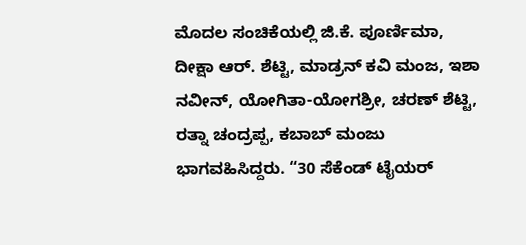ಮೊದಲ ಸಂಚಿಕೆಯಲ್ಲಿ ಜಿ.ಕೆ. ಪೂರ್ಣಿಮಾ, ದೀಕ್ಷಾ ಆರ್. ಶೆಟ್ಟಿ, ಮಾಡ್ರನ್ ಕವಿ ಮಂಜ, ಇಶಾ ನವೀನ್, ಯೋಗಿತಾ-ಯೋಗಶ್ರೀ, ಚರಣ್ ಶೆಟ್ಟಿ, ರತ್ನಾ ಚಂದ್ರಪ್ಪ, ಕಬಾಬ್ ಮಂಜು ಭಾಗವಹಿಸಿದ್ದರು. “30 ಸೆಕೆಂಡ್ ಟೈಯರ್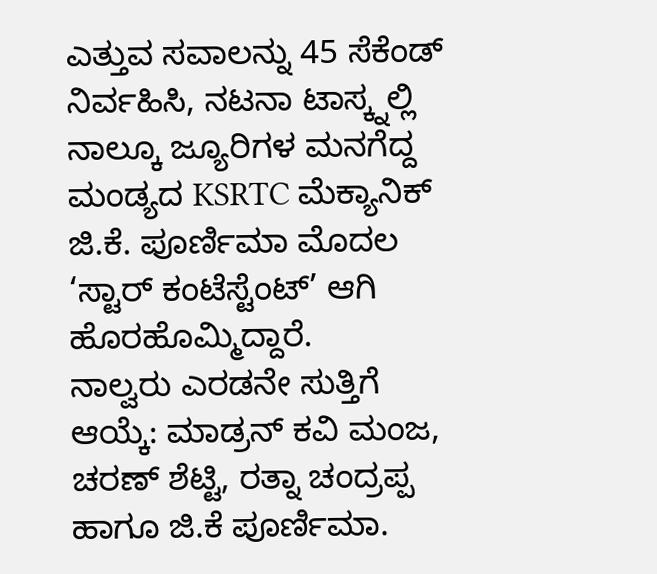ಎತ್ತುವ ಸವಾಲನ್ನು 45 ಸೆಕೆಂಡ್ ನಿರ್ವಹಿಸಿ, ನಟನಾ ಟಾಸ್ಕ್ನಲ್ಲಿ ನಾಲ್ಕೂ ಜ್ಯೂರಿಗಳ ಮನಗೆದ್ದ ಮಂಡ್ಯದ KSRTC ಮೆಕ್ಯಾನಿಕ್ ಜಿ.ಕೆ. ಪೂರ್ಣಿಮಾ ಮೊದಲ ‘ಸ್ಟಾರ್ ಕಂಟೆಸ್ಟೆಂಟ್’ ಆಗಿ ಹೊರಹೊಮ್ಮಿದ್ದಾರೆ.
ನಾಲ್ವರು ಎರಡನೇ ಸುತ್ತಿಗೆ ಆಯ್ಕೆ: ಮಾಡ್ರನ್ ಕವಿ ಮಂಜ, ಚರಣ್ ಶೆಟ್ಟಿ, ರತ್ನಾ ಚಂದ್ರಪ್ಪ ಹಾಗೂ ಜಿ.ಕೆ ಪೂರ್ಣಿಮಾ.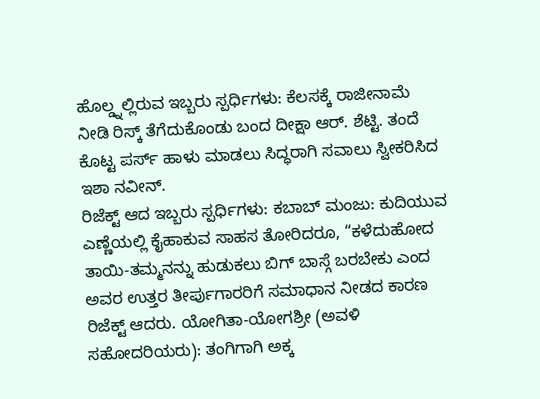ಹೊಲ್ಡ್ನಲ್ಲಿರುವ ಇಬ್ಬರು ಸ್ಪರ್ಧಿಗಳು: ಕೆಲಸಕ್ಕೆ ರಾಜೀನಾಮೆ ನೀಡಿ ರಿಸ್ಕ್ ತೆಗೆದುಕೊಂಡು ಬಂದ ದೀಕ್ಷಾ ಆರ್. ಶೆಟ್ಟಿ. ತಂದೆ ಕೊಟ್ಟ ಪರ್ಸ್ ಹಾಳು ಮಾಡಲು ಸಿದ್ಧರಾಗಿ ಸವಾಲು ಸ್ವೀಕರಿಸಿದ ಇಶಾ ನವೀನ್.
ರಿಜೆಕ್ಟ್ ಆದ ಇಬ್ಬರು ಸ್ಪರ್ಧಿಗಳು: ಕಬಾಬ್ ಮಂಜು: ಕುದಿಯುವ ಎಣ್ಣೆಯಲ್ಲಿ ಕೈಹಾಕುವ ಸಾಹಸ ತೋರಿದರೂ, “ಕಳೆದುಹೋದ ತಾಯಿ-ತಮ್ಮನನ್ನು ಹುಡುಕಲು ಬಿಗ್ ಬಾಸ್ಗೆ ಬರಬೇಕು ಎಂದ ಅವರ ಉತ್ತರ ತೀರ್ಪುಗಾರರಿಗೆ ಸಮಾಧಾನ ನೀಡದ ಕಾರಣ ರಿಜೆಕ್ಟ್ ಆದರು. ಯೋಗಿತಾ-ಯೋಗಶ್ರೀ (ಅವಳಿ ಸಹೋದರಿಯರು): ತಂಗಿಗಾಗಿ ಅಕ್ಕ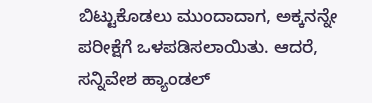ಬಿಟ್ಟುಕೊಡಲು ಮುಂದಾದಾಗ, ಅಕ್ಕನನ್ನೇ ಪರೀಕ್ಷೆಗೆ ಒಳಪಡಿಸಲಾಯಿತು. ಆದರೆ, ಸನ್ನಿವೇಶ ಹ್ಯಾಂಡಲ್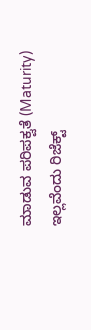ಮಾಡುವ ಪರಿಪಕ್ವತೆ (Maturity) ಇಲ್ಲವೆಂದು ರಿಜೆಕ್ಟ್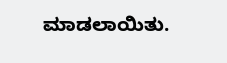ಮಾಡಲಾಯಿತು.